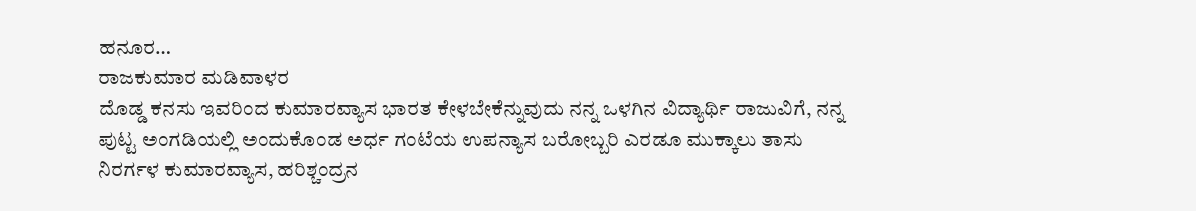ಹನೂರ…
ರಾಜಕುಮಾರ ಮಡಿವಾಳರ
ದೊಡ್ಡ ಕನಸು ಇವರಿಂದ ಕುಮಾರವ್ಯಾಸ ಭಾರತ ಕೇಳಬೇಕೆನ್ನುವುದು ನನ್ನ ಒಳಗಿನ ವಿದ್ಯಾರ್ಥಿ ರಾಜುವಿಗೆ, ನನ್ನ ಪುಟ್ಟ ಅಂಗಡಿಯಲ್ಲಿ ಅಂದುಕೊಂಡ ಅರ್ಧ ಗಂಟೆಯ ಉಪನ್ಯಾಸ ಬರೋಬ್ಬರಿ ಎರಡೂ ಮುಕ್ಕಾಲು ತಾಸು ನಿರರ್ಗಳ ಕುಮಾರವ್ಯಾಸ, ಹರಿಶ್ಚಂದ್ರನ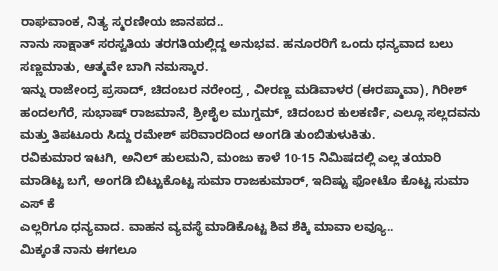ರಾಘವಾಂಕ, ನಿತ್ಯ ಸ್ಮರಣೀಯ ಜಾನಪದ..
ನಾನು ಸಾಕ್ಷಾತ್ ಸರಸ್ವತಿಯ ತರಗತಿಯಲ್ಲಿದ್ದ ಅನುಭವ. ಹನೂರರಿಗೆ ಒಂದು ಧನ್ಯವಾದ ಬಲು ಸಣ್ಣಮಾತು, ಆತ್ಮವೇ ಬಾಗಿ ನಮಸ್ಕಾರ.
ಇನ್ನು ರಾಜೇಂದ್ರ ಪ್ರಸಾದ್, ಚಿದಂಬರ ನರೇಂದ್ರ , ವೀರಣ್ಣ ಮಡಿವಾಳರ (ಈರಪ್ಮಾವಾ), ಗಿರೀಶ್ ಹಂದಲಗೆರೆ, ಸುಭಾಷ್ ರಾಜಮಾನೆ, ಶ್ರೀಶೈಲ ಮುಗ್ಡಮ್, ಚಿದಂಬರ ಕುಲಕರ್ಣಿ, ಎಲ್ಲೂ ಸಲ್ಲದವನು ಮತ್ತು ತಿಪಟೂರು ಸಿದ್ದು ರಮೇಶ್ ಪರಿವಾರದಿಂದ ಅಂಗಡಿ ತುಂಬಿತುಳುಕಿತು.
ರವಿಕುಮಾರ ಇಟಗಿ, ಅನಿಲ್ ಹುಲಮನಿ, ಮಂಜು ಕಾಳೆ 10-15 ನಿಮಿಷದಲ್ಲಿ ಎಲ್ಲ ತಯಾರಿ ಮಾಡಿಟ್ಟ ಬಗೆ, ಅಂಗಡಿ ಬಿಟ್ಟುಕೊಟ್ಟ ಸುಮಾ ರಾಜಕುಮಾರ್, ಇದಿಷ್ಟು ಫೋಟೊ ಕೊಟ್ಟ ಸುಮಾ ಎಸ್ ಕೆ
ಎಲ್ಲರಿಗೂ ಧನ್ಯವಾದ. ವಾಹನ ವ್ಯವಸ್ಥೆ ಮಾಡಿಕೊಟ್ಟ ಶಿವ ಶೆಕ್ಕಿ ಮಾವಾ ಲವ್ಯೂ..
ಮಿಕ್ಕಂತೆ ನಾನು ಈಗಲೂ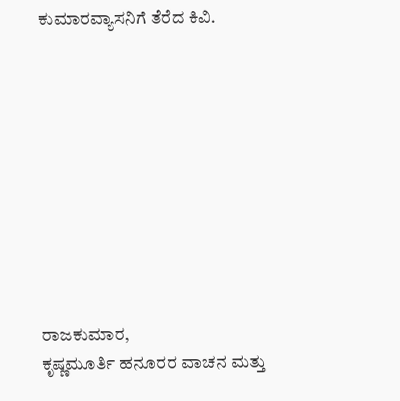ಕುಮಾರವ್ಯಾಸನಿಗೆ ತೆರೆದ ಕಿವಿ.










ರಾಜಕುಮಾರ,
ಕೃಷ್ಣಮೂರ್ತಿ ಹನೂರರ ವಾಚನ ಮತ್ತು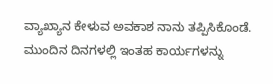ವ್ಯಾಖ್ಯಾನ ಕೇಳುವ ಅವಕಾಶ ನಾನು ತಪ್ಪಿಸಿಕೊಂಡೆ.
ಮುಂದಿನ ದಿನಗಳಲ್ಲಿ ಇಂತಹ ಕಾರ್ಯಗಳನ್ನು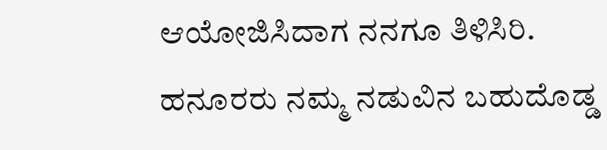ಆಯೋಜಿಸಿದಾಗ ನನಗೂ ತಿಳಿಸಿರಿ.
ಹನೂರರು ನಮ್ಮ ನಡುವಿನ ಬಹುದೊಡ್ಡ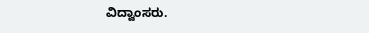ವಿದ್ವಾಂಸರು.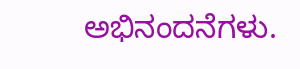ಅಭಿನಂದನೆಗಳು.